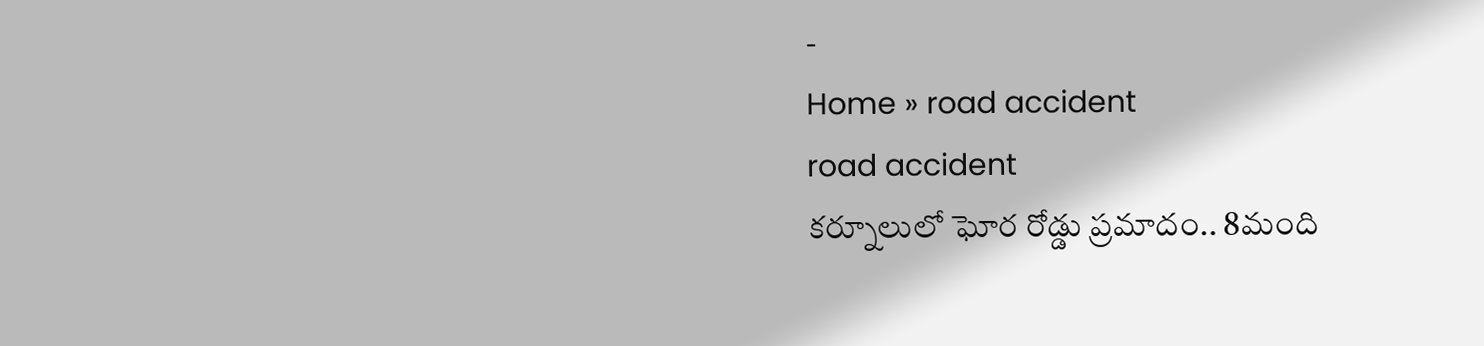-
Home » road accident
road accident
కర్నూలులో ఘోర రోడ్డు ప్రమాదం.. 8మంది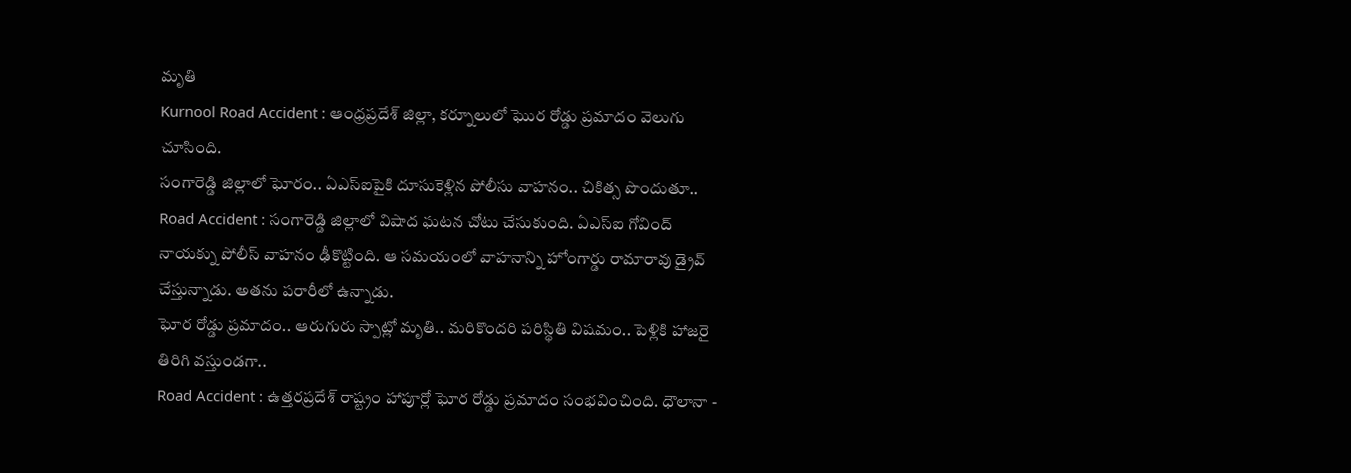మృతి
Kurnool Road Accident : ఆంధ్రప్రదేశ్ జిల్లా, కర్నూలులో ఘొర రోడ్డు ప్రమాదం వెలుగు చూసింది.
సంగారెడ్డి జిల్లాలో ఘోరం.. ఏఎస్ఐపైకి దూసుకెళ్లిన పోలీసు వాహనం.. చికిత్స పొందుతూ..
Road Accident : సంగారెడ్డి జిల్లాలో విషాద ఘటన చోటు చేసుకుంది. ఏఎస్ఐ గోవింద్ నాయక్ను పోలీస్ వాహనం ఢీకొట్టింది. ఆ సమయంలో వాహనాన్ని హోంగార్డు రామారావు డ్రైవ్ చేస్తున్నాడు. అతను పరారీలో ఉన్నాడు.
ఘోర రోడ్డు ప్రమాదం.. ఆరుగురు స్పాట్లో మృతి.. మరికొందరి పరిస్థితి విషమం.. పెళ్లికి హాజరై తిరిగి వస్తుండగా..
Road Accident : ఉత్తరప్రదేశ్ రాష్ట్రం హాపూర్లో ఘోర రోడ్డు ప్రమాదం సంభవించింది. ధౌలానా -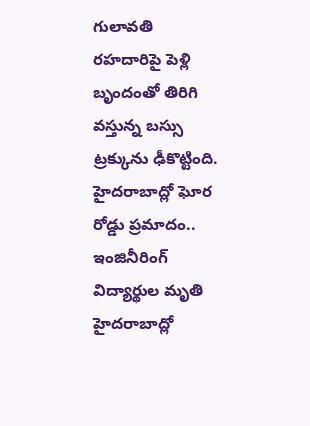గులావతి రహదారిపై పెళ్లి బృందంతో తిరిగి వస్తున్న బస్సు ట్రక్కును ఢీకొట్టింది.
హైదరాబాద్లో ఘోర రోడ్డు ప్రమాదం.. ఇంజినీరింగ్ విద్యార్థుల మృతి
హైదరాబాద్లో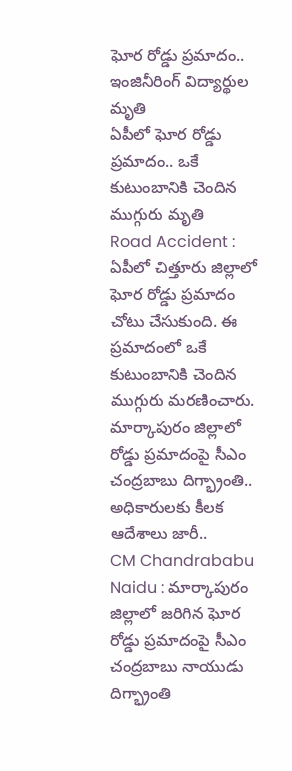ఘోర రోడ్డు ప్రమాదం.. ఇంజినీరింగ్ విద్యార్థుల మృతి
ఏపీలో ఘోర రోడ్డు ప్రమాదం.. ఒకే కుటుంబానికి చెందిన ముగ్గురు మృతి
Road Accident : ఏపీలో చిత్తూరు జిల్లాలో ఘోర రోడ్డు ప్రమాదం చోటు చేసుకుంది. ఈ ప్రమాదంలో ఒకే కుటుంబానికి చెందిన ముగ్గురు మరణించారు.
మార్కాపురం జిల్లాలో రోడ్డు ప్రమాదంపై సీఎం చంద్రబాబు దిగ్భ్రాంతి.. అధికారులకు కీలక ఆదేశాలు జారీ..
CM Chandrababu Naidu : మార్కాపురం జిల్లాలో జరిగిన ఘోర రోడ్డు ప్రమాదంపై సీఎం చంద్రబాబు నాయుడు దిగ్భ్రాంతి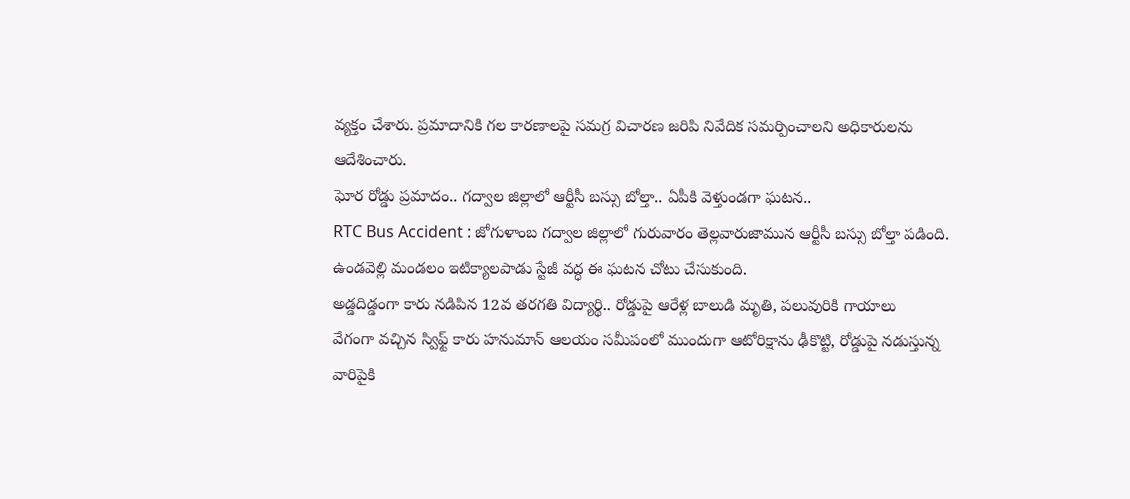వ్యక్తం చేశారు. ప్రమాదానికి గల కారణాలపై సమగ్ర విచారణ జరిపి నివేదిక సమర్పించాలని అధికారులను ఆదేశించారు.
ఘోర రోడ్డు ప్రమాదం.. గద్వాల జిల్లాలో ఆర్టీసీ బస్సు బోల్తా.. ఏపీకి వెళ్తుండగా ఘటన..
RTC Bus Accident : జోగుళాంబ గద్వాల జిల్లాలో గురువారం తెల్లవారుజామున ఆర్టీసీ బస్సు బోల్తా పడింది. ఉండవెల్లి మండలం ఇటిక్యాలపాడు స్టేజీ వద్ధ ఈ ఘటన చోటు చేసుకుంది.
అడ్డదిడ్డంగా కారు నడిపిన 12వ తరగతి విద్యార్థి.. రోడ్డుపై ఆరేళ్ల బాలుడి మృతి, పలువురికి గాయాలు
వేగంగా వచ్చిన స్విఫ్ట్ కారు హనుమాన్ ఆలయం సమీపంలో ముందుగా ఆటోరిక్షాను ఢీకొట్టి, రోడ్డుపై నడుస్తున్న వారిపైకి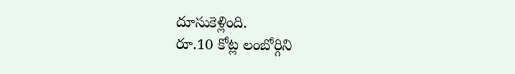దూసుకెళ్లింది.
రూ.10 కోట్ల లంబోర్గిని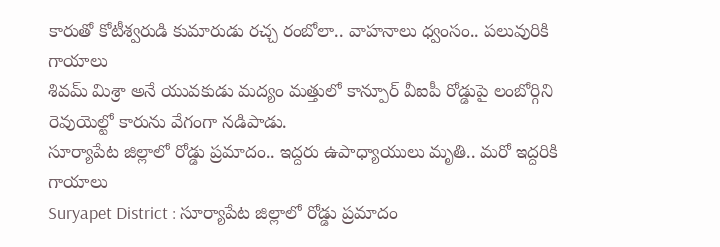కారుతో కోటీశ్వరుడి కుమారుడు రచ్చ రంబోలా.. వాహనాలు ధ్వంసం.. పలువురికి గాయాలు
శివమ్ మిశ్రా అనే యువకుడు మద్యం మత్తులో కాన్పూర్ వీఐపీ రోడ్డుపై లంబోర్గిని రెవుయెల్టో కారును వేగంగా నడిపాడు.
సూర్యాపేట జిల్లాలో రోడ్డు ప్రమాదం.. ఇద్దరు ఉపాధ్యాయులు మృతి.. మరో ఇద్దరికి గాయాలు
Suryapet District : సూర్యాపేట జిల్లాలో రోడ్డు ప్రమాదం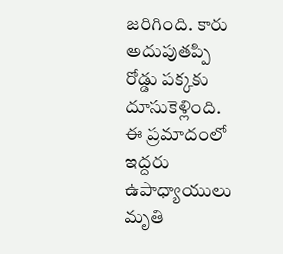జరిగింది. కారు అదుపుతప్పి రోడ్డు పక్కకు దూసుకెళ్లింది. ఈ ప్రమాదంలో ఇద్దరు ఉపాధ్యాయులు మృతి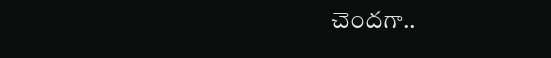చెందగా..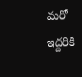మరో ఇద్దరికి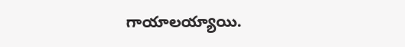గాయాలయ్యాయి.